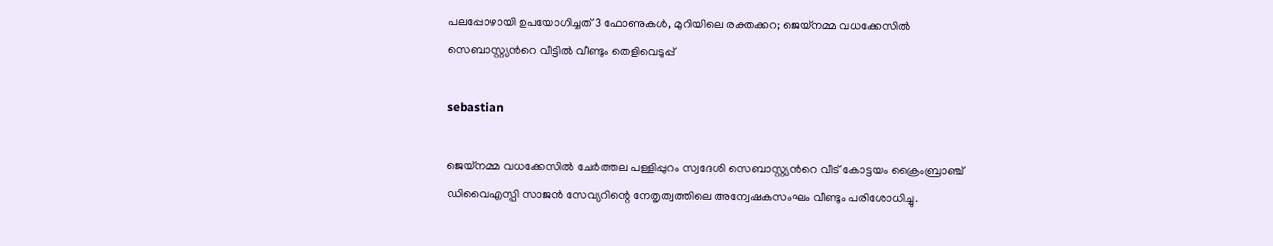പലപ്പോഴായി ഉപയോഗിച്ചത് 3 ഫോണുകള്‍, മുറിയിലെ രക്തക്കറ; ജെയ്നമ്മ വധക്കേസില്‍ സെബാസ്റ്റ്യന്‍റെ വീട്ടില്‍ വീണ്ടും തെളിവെടുപ്പ്

sebastian

ജെയ്നമ്മ വധക്കേസില്‍ ചേര്‍ത്തല പള്ളിപ്പുറം സ്വദേശി സെബാസ്റ്റ്യന്‍റെ വീട് കോട്ടയം ക്രൈംബ്രാഞ്ച് ഡിവൈഎസ്പി സാജന്‍ സേവ്യറിന്റെ നേതൃത്വത്തിലെ അന്വേഷകസംഘം വീണ്ടും പരിശോധിച്ചു.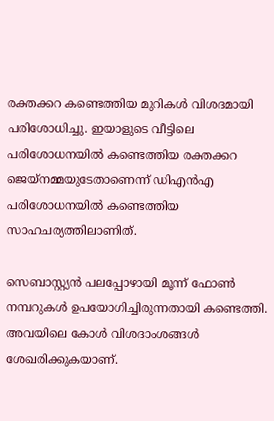രക്തക്കറ കണ്ടെത്തിയ മുറികള്‍ വിശദമായി പരിശോധിച്ചു. ഇയാളുടെ വീട്ടിലെ പരിശോധനയില്‍ കണ്ടെത്തിയ രക്തക്കറ ജെയ്നമ്മയുടേതാണെന്ന് ഡിഎന്‍എ പരിശോധനയില്‍ കണ്ടെത്തിയ സാഹചര്യത്തിലാണിത്.

സെബാസ്റ്റ്യന്‍ പലപ്പോഴായി മൂന്ന് ഫോണ്‍ നമ്പറുകള്‍ ഉപയോഗിച്ചിരുന്നതായി കണ്ടെത്തി. അവയിലെ കോള്‍ വിശദാംശങ്ങള്‍ ശേഖരിക്കുകയാണ്.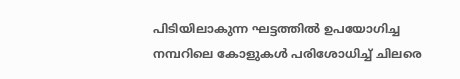പിടിയിലാകുന്ന ഘട്ടത്തില്‍ ഉപയോഗിച്ച നമ്പറിലെ കോളുകള്‍ പരിശോധിച്ച് ചിലരെ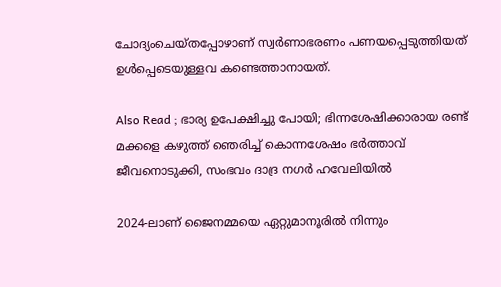ചോദ്യംചെയ്തപ്പോഴാണ് സ്വര്‍ണാഭരണം പണയപ്പെടുത്തിയത് ഉള്‍പ്പെടെയുള്ളവ കണ്ടെത്താനായത്.

Also Read ; ഭാര്യ ഉപേക്ഷിച്ചു പോയി; ഭിന്നശേഷിക്കാരായ രണ്ട് മക്കളെ കഴുത്ത് ഞെരിച്ച് കൊന്നശേഷം ഭർത്താവ് ജീവനൊടുക്കി, സംഭവം ദാദ്ര നഗര്‍ ഹവേലിയിൽ

2024-ലാണ് ജൈനമ്മയെ ഏറ്റുമാനൂരില്‍ നിന്നും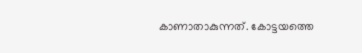കാണാതാകുന്നത്. കോട്ടയത്തെ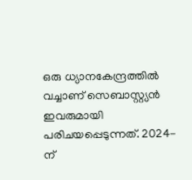ഒരു ധ്യാനകേന്ദ്രത്തില്‍ വച്ചാണ് സെബാസ്റ്റ്യന്‍ ഇവരുമായി പരിചയപ്പെടുന്നത്. 2024-ന്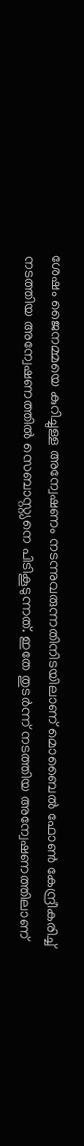ശേഷം ജൈനമ്മയെ കുറിച്ചുള്ള അന്വേഷണം നടന്നുവരുന്നതിനിടയിലാണ് മൊബൈല്‍ ഫോണ്‍ കേന്ദ്രീകരിച്ച് നടത്തിയ അന്വേഷണത്തില്‍ സെബാസ്റ്റ്യനെ പിടികൂടുന്നത്. ഇതേ തുടര്‍ന്ന് നടത്തിയ അന്വേഷണത്തിലാണ്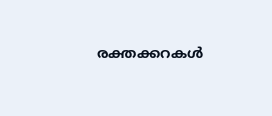രക്തക്കറകള്‍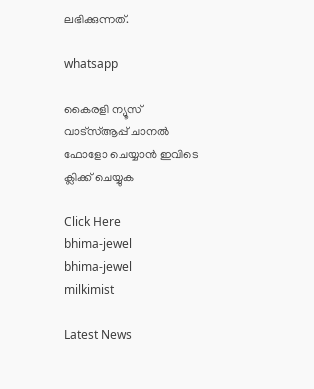ലഭിക്കുന്നത്.

whatsapp

കൈരളി ന്യൂസ് വാട്‌സ്ആപ്പ് ചാനല്‍ ഫോളോ ചെയ്യാന്‍ ഇവിടെ ക്ലിക്ക് ചെയ്യുക

Click Here
bhima-jewel
bhima-jewel
milkimist

Latest News